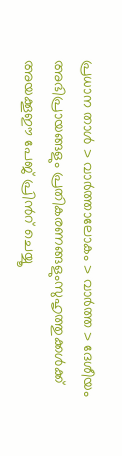പ്രധാന താള്‍ > വാര്‍ത്താലോകം > വാര്‍ത്ത > ദേശീയം
അഭിപ്രായങ്ങളും പ്രതികരണങ്ങളുംസുഹൃത്തുക്കള്‍ക്ക് അയക്കൂഈ പേജ് പ്രിന്‍റ് ചെയ്യൂ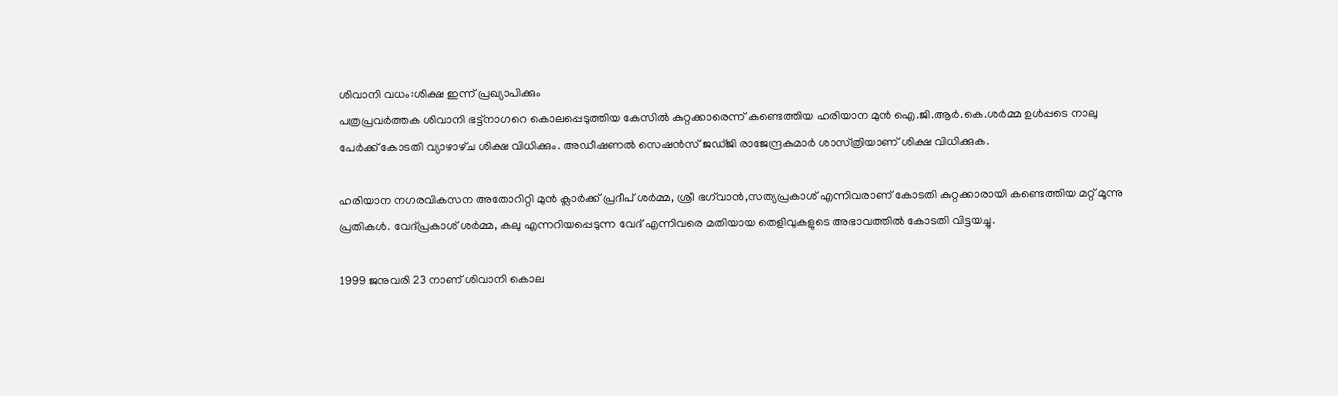ശിവാനി വധം:ശിക്ഷ ഇന്ന് പ്രഖ്യാപിക്കും
പത്രപ്രവര്‍ത്തക ശിവാനി ഭട്ട്‌നാഗറെ കൊലപ്പെടുത്തിയ കേസില്‍ കുറ്റക്കാരെന്ന് കണ്ടെത്തിയ ഹരിയാന മുന്‍ ഐ.ജി.ആര്‍.കെ.ശര്‍മ്മ ഉള്‍പ്പടെ നാലു പേര്‍ക്ക് കോടതി വ്യാഴാഴ്‌ച ശിക്ഷ വിധിക്കും. അഡീഷണല്‍ സെഷന്‍സ് ജഡ്‌ജി രാജേന്ദ്രകുമാര്‍ ശാസ്‌ത്രിയാണ് ശിക്ഷ വിധിക്കുക.

ഹരിയാന നഗരവികസന അതോറിറ്റി മുന്‍ ക്ലാര്‍ക്ക് പ്രദീപ് ശര്‍മ്മ, ശ്രീ ഭഗ്‌വാന്‍,സത്യപ്രകാശ് എന്നിവരാണ് കോടതി കുറ്റക്കാരായി കണ്ടെത്തിയ മറ്റ് മൂന്നു പ്രതികള്‍. വേദ്പ്രകാശ് ശര്‍മ്മ, കലു എന്നറിയപ്പെടുന്ന വേദ് എന്നിവരെ മതിയായ തെളിവുകളുടെ അഭാവത്തില്‍ കോടതി വിട്ടയച്ചു.

1999 ജനുവരി 23 നാണ് ശിവാനി കൊല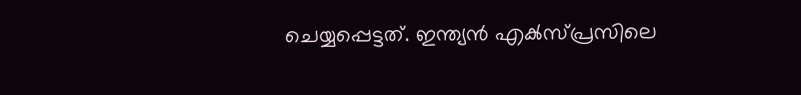ചെയ്യപ്പെട്ടത്. ഇന്ത്യന്‍ എക്‍സ്‌പ്രസിലെ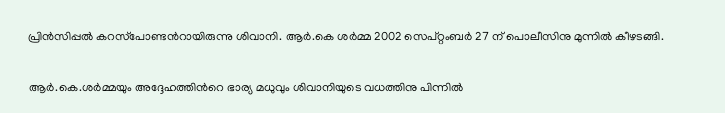പ്രിന്‍സിപ്പല്‍ കറസ്‌പോണ്ടന്‍റായിരുന്നു ശിവാനി. ആര്‍.കെ ശര്‍മ്മ 2002 സെപ്റ്റംബര്‍ 27 ന് പൊലീസിനു മുന്നില്‍ കീഴടങ്ങി.

ആര്‍.കെ.ശര്‍മ്മയും അദ്ദേഹത്തിന്‍റെ ഭാര്യ മധുവും ശിവാനിയുടെ വധത്തിനു പിന്നില്‍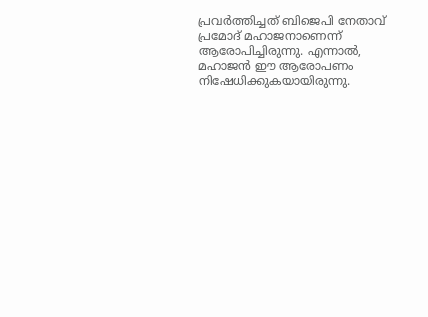പ്രവര്‍ത്തിച്ചത് ബിജെപി നേതാവ് പ്രമോദ് മഹാജനാണെന്ന് ആരോപിച്ചിരുന്നു. എന്നാല്‍, മഹാജന്‍ ഈ ആരോപണം നിഷേധിക്കുകയായിരുന്നു.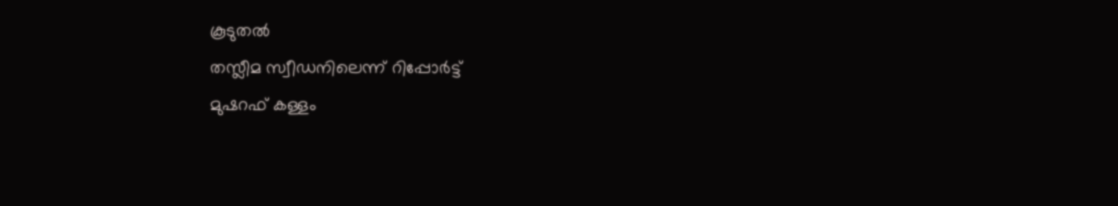കൂടുതല്‍
തസ്ലീമ സ്വീഡനിലെന്ന് റിപ്പോര്‍ട്ട്
മുഷറഫ് കള്ളം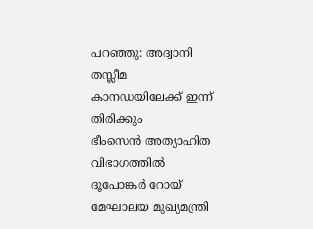പറഞ്ഞു: അദ്വാനി
തസ്ലീമ കാനഡയിലേക്ക് ഇന്ന് തിരിക്കും
ഭീംസെന്‍ അത്യാഹിത വിഭാഗത്തില്‍
ദൂപോങ്കര്‍ റോയ് മേഘാലയ മുഖ്യമന്ത്രി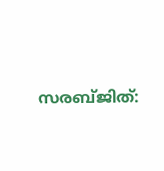സരബ്ജിത്: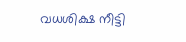വധശിക്ഷ നീട്ടി